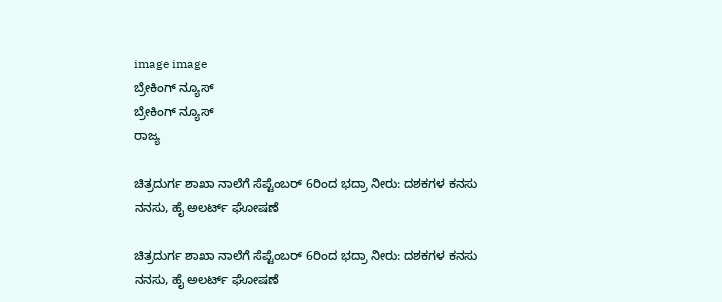image image
ಬ್ರೇಕಿಂಗ್ ನ್ಯೂಸ್
ಬ್ರೇಕಿಂಗ್ ನ್ಯೂಸ್
ರಾಜ್ಯ

ಚಿತ್ರದುರ್ಗ ಶಾಖಾ ನಾಲೆಗೆ ಸೆಪ್ಟೆಂಬರ್ 6ರಿಂದ ಭದ್ರಾ ನೀರು: ದಶಕಗಳ ಕನಸು ನನಸು, ಹೈ ಅಲರ್ಟ್ ಘೋಷಣೆ

ಚಿತ್ರದುರ್ಗ ಶಾಖಾ ನಾಲೆಗೆ ಸೆಪ್ಟೆಂಬರ್ 6ರಿಂದ ಭದ್ರಾ ನೀರು: ದಶಕಗಳ ಕನಸು ನನಸು, ಹೈ ಅಲರ್ಟ್ ಘೋಷಣೆ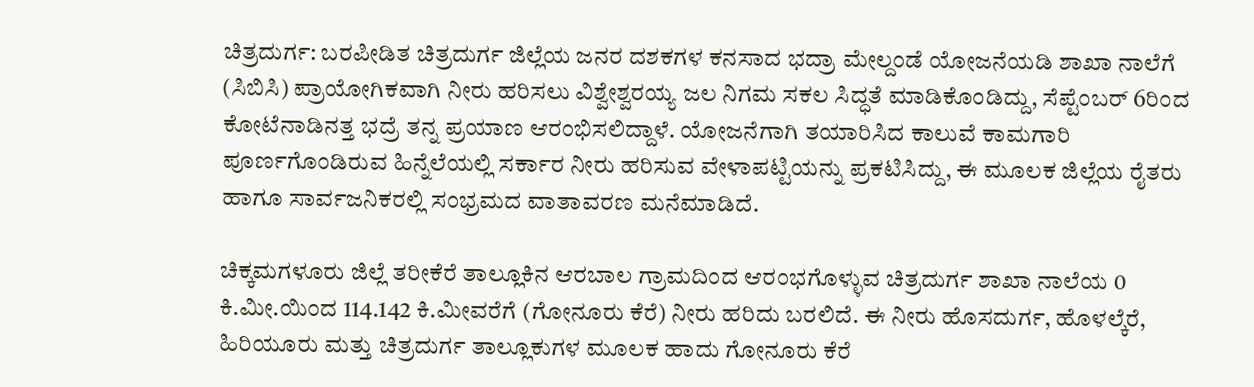ಚಿತ್ರದುರ್ಗ: ಬರಪೀಡಿತ ಚಿತ್ರದುರ್ಗ ಜಿಲ್ಲೆಯ ಜನರ ದಶಕಗಳ ಕನಸಾದ ಭದ್ರಾ ಮೇಲ್ದಂಡೆ ಯೋಜನೆಯಡಿ ಶಾಖಾ ನಾಲೆಗೆ (ಸಿಬಿಸಿ) ಪ್ರಾಯೋಗಿಕವಾಗಿ ನೀರು ಹರಿಸಲು ವಿಶ್ವೇಶ್ವರಯ್ಯ ಜಲ ನಿಗಮ ಸಕಲ ಸಿದ್ಧತೆ ಮಾಡಿಕೊಂಡಿದ್ದು, ಸೆಪ್ಟೆಂಬರ್ 6ರಿಂದ ಕೋಟೆನಾಡಿನತ್ತ ಭದ್ರೆ ತನ್ನ ಪ್ರಯಾಣ ಆರಂಭಿಸಲಿದ್ದಾಳೆ. ಯೋಜನೆಗಾಗಿ ತಯಾರಿಸಿದ ಕಾಲುವೆ ಕಾಮಗಾರಿ ಪೂರ್ಣಗೊಂಡಿರುವ ಹಿನ್ನೆಲೆಯಲ್ಲಿ ಸರ್ಕಾರ ನೀರು ಹರಿಸುವ ವೇಳಾಪಟ್ಟಿಯನ್ನು ಪ್ರಕಟಿಸಿದ್ದು, ಈ ಮೂಲಕ ಜಿಲ್ಲೆಯ ರೈತರು ಹಾಗೂ ಸಾರ್ವಜನಿಕರಲ್ಲಿ ಸಂಭ್ರಮದ ವಾತಾವರಣ ಮನೆಮಾಡಿದೆ.

ಚಿಕ್ಕಮಗಳೂರು ಜಿಲ್ಲೆ ತರೀಕೆರೆ ತಾಲ್ಲೂಕಿನ ಆರಬಾಲ ಗ್ರಾಮದಿಂದ ಆರಂಭಗೊಳ್ಳುವ ಚಿತ್ರದುರ್ಗ ಶಾಖಾ ನಾಲೆಯ 0 ಕಿ.ಮೀ.ಯಿಂದ 114.142 ಕಿ.ಮೀವರೆಗೆ (ಗೋನೂರು ಕೆರೆ) ನೀರು ಹರಿದು ಬರಲಿದೆ. ಈ ನೀರು ಹೊಸದುರ್ಗ, ಹೊಳಲ್ಕೆರೆ, ಹಿರಿಯೂರು ಮತ್ತು ಚಿತ್ರದುರ್ಗ ತಾಲ್ಲೂಕುಗಳ ಮೂಲಕ ಹಾದು ಗೋನೂರು ಕೆರೆ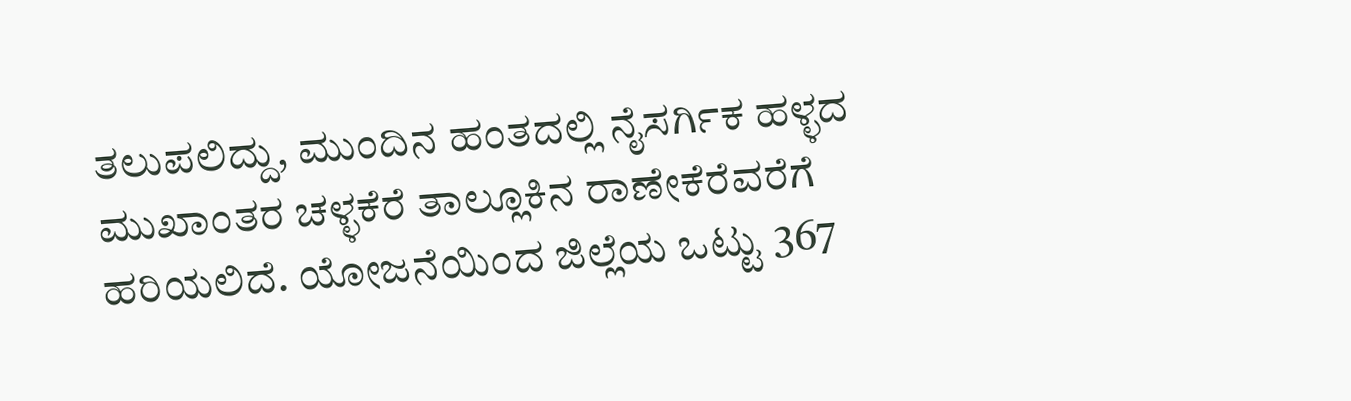ತಲುಪಲಿದ್ದು, ಮುಂದಿನ ಹಂತದಲ್ಲಿ ನೈಸರ್ಗಿಕ ಹಳ್ಳದ ಮುಖಾಂತರ ಚಳ್ಳಕೆರೆ ತಾಲ್ಲೂಕಿನ ರಾಣೇಕೆರೆವರೆಗೆ ಹರಿಯಲಿದೆ. ಯೋಜನೆಯಿಂದ ಜಿಲ್ಲೆಯ ಒಟ್ಟು 367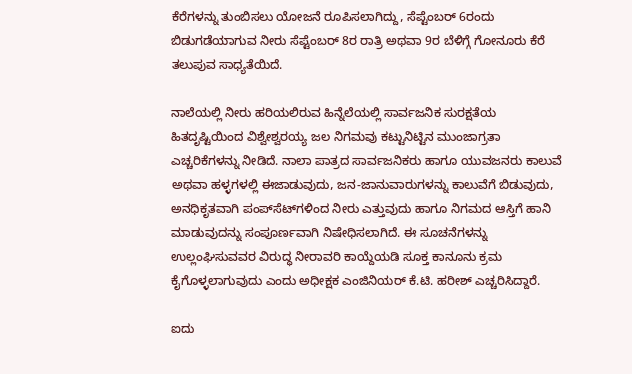ಕೆರೆಗಳನ್ನು ತುಂಬಿಸಲು ಯೋಜನೆ ರೂಪಿಸಲಾಗಿದ್ದು, ಸೆಪ್ಟೆಂಬರ್ 6ರಂದು ಬಿಡುಗಡೆಯಾಗುವ ನೀರು ಸೆಪ್ಟೆಂಬರ್ 8ರ ರಾತ್ರಿ ಅಥವಾ 9ರ ಬೆಳಿಗ್ಗೆ ಗೋನೂರು ಕೆರೆ ತಲುಪುವ ಸಾಧ್ಯತೆಯಿದೆ.

ನಾಲೆಯಲ್ಲಿ ನೀರು ಹರಿಯಲಿರುವ ಹಿನ್ನೆಲೆಯಲ್ಲಿ ಸಾರ್ವಜನಿಕ ಸುರಕ್ಷತೆಯ ಹಿತದೃಷ್ಟಿಯಿಂದ ವಿಶ್ವೇಶ್ವರಯ್ಯ ಜಲ ನಿಗಮವು ಕಟ್ಟುನಿಟ್ಟಿನ ಮುಂಜಾಗ್ರತಾ ಎಚ್ಚರಿಕೆಗಳನ್ನು ನೀಡಿದೆ. ನಾಲಾ ಪಾತ್ರದ ಸಾರ್ವಜನಿಕರು ಹಾಗೂ ಯುವಜನರು ಕಾಲುವೆ ಅಥವಾ ಹಳ್ಳಗಳಲ್ಲಿ ಈಜಾಡುವುದು, ಜನ-ಜಾನುವಾರುಗಳನ್ನು ಕಾಲುವೆಗೆ ಬಿಡುವುದು, ಅನಧಿಕೃತವಾಗಿ ಪಂಪ್‌ಸೆಟ್‌ಗಳಿಂದ ನೀರು ಎತ್ತುವುದು ಹಾಗೂ ನಿಗಮದ ಆಸ್ತಿಗೆ ಹಾನಿ ಮಾಡುವುದನ್ನು ಸಂಪೂರ್ಣವಾಗಿ ನಿಷೇಧಿಸಲಾಗಿದೆ. ಈ ಸೂಚನೆಗಳನ್ನು ಉಲ್ಲಂಘಿಸುವವರ ವಿರುದ್ಧ ನೀರಾವರಿ ಕಾಯ್ದೆಯಡಿ ಸೂಕ್ತ ಕಾನೂನು ಕ್ರಮ ಕೈಗೊಳ್ಳಲಾಗುವುದು ಎಂದು ಅಧೀಕ್ಷಕ ಎಂಜಿನಿಯರ್‌ ಕೆ.ಟಿ. ಹರೀಶ್‌ ಎಚ್ಚರಿಸಿದ್ದಾರೆ.

ಐದು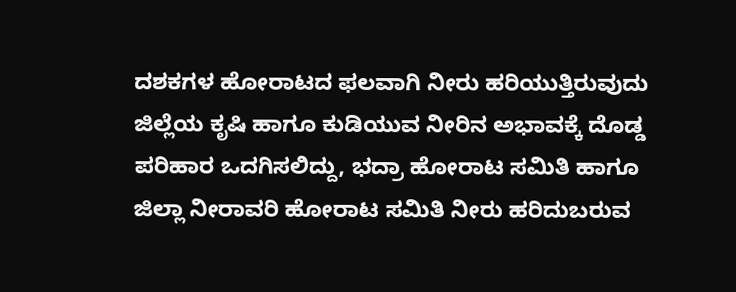ದಶಕಗಳ ಹೋರಾಟದ ಫಲವಾಗಿ ನೀರು ಹರಿಯುತ್ತಿರುವುದು ಜಿಲ್ಲೆಯ ಕೃಷಿ ಹಾಗೂ ಕುಡಿಯುವ ನೀರಿನ ಅಭಾವಕ್ಕೆ ದೊಡ್ಡ ಪರಿಹಾರ ಒದಗಿಸಲಿದ್ದು, ಭದ್ರಾ ಹೋರಾಟ ಸಮಿತಿ ಹಾಗೂ ಜಿಲ್ಲಾ ನೀರಾವರಿ ಹೋರಾಟ ಸಮಿತಿ ನೀರು ಹರಿದುಬರುವ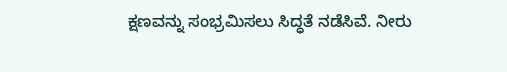ಕ್ಷಣವನ್ನು ಸಂಭ್ರಮಿಸಲು ಸಿದ್ಧತೆ ನಡೆಸಿವೆ. ನೀರು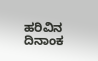ಹರಿವಿನ ದಿನಾಂಕ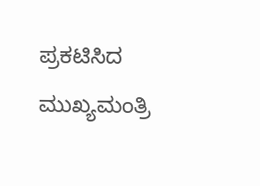ಪ್ರಕಟಿಸಿದ ಮುಖ್ಯಮಂತ್ರಿ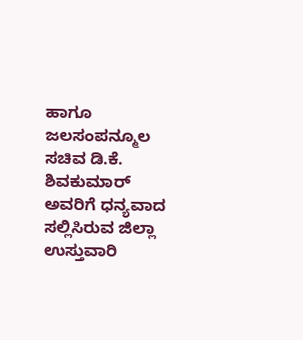ಹಾಗೂ ಜಲಸಂಪನ್ಮೂಲ ಸಚಿವ ಡಿ.ಕೆ. ಶಿವಕುಮಾರ್‌ ಅವರಿಗೆ ಧನ್ಯವಾದ ಸಲ್ಲಿಸಿರುವ ಜಿಲ್ಲಾ ಉಸ್ತುವಾರಿ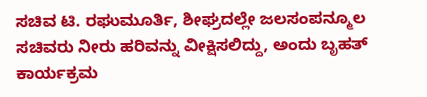ಸಚಿವ ಟಿ. ರಘುಮೂರ್ತಿ, ಶೀಘ್ರದಲ್ಲೇ ಜಲಸಂಪನ್ಮೂಲ ಸಚಿವರು ನೀರು ಹರಿವನ್ನು ವೀಕ್ಷಿಸಲಿದ್ದು, ಅಂದು ಬೃಹತ್ ಕಾರ್ಯಕ್ರಮ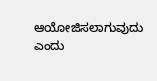ಆಯೋಜಿಸಲಾಗುವುದು ಎಂದು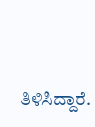ತಿಳಿಸಿದ್ದಾರೆ.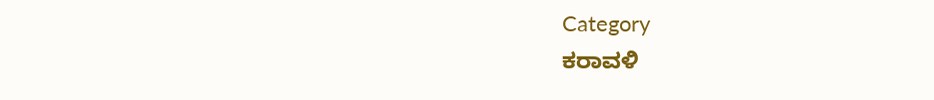Category
ಕರಾವಳಿ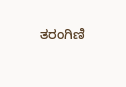ತರಂಗಿಣಿ